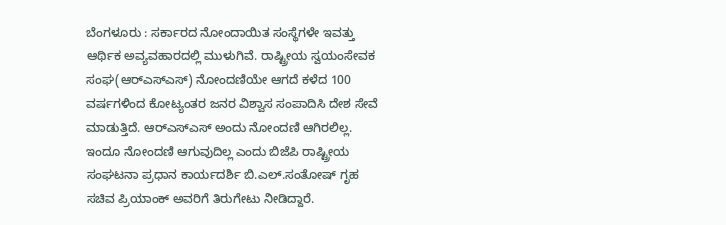ಬೆಂಗಳೂರು : ಸರ್ಕಾರದ ನೋಂದಾಯಿತ ಸಂಸ್ಥೆಗಳೇ ಇವತ್ತು ಆರ್ಥಿಕ ಅವ್ಯವಹಾರದಲ್ಲಿ ಮುಳುಗಿವೆ. ರಾಷ್ಟ್ರೀಯ ಸ್ವಯಂಸೇವಕ ಸಂಘ(ಆರ್‌ಎಸ್‌ಎಸ್‌) ನೋಂದಣಿಯೇ ಆಗದೆ ಕಳೆದ 100 ವರ್ಷಗಳಿಂದ ಕೋಟ್ಯಂತರ ಜನರ ವಿಶ್ವಾಸ ಸಂಪಾದಿಸಿ ದೇಶ ಸೇವೆ ಮಾಡುತ್ತಿದೆ. ಆರ್‌ಎಸ್‌ಎಸ್‌ ಅಂದು ನೋಂದಣಿ ಆಗಿರಲಿಲ್ಲ. ಇಂದೂ ನೋಂದಣಿ ಆಗುವುದಿಲ್ಲ ಎಂದು ಬಿಜೆಪಿ ರಾಷ್ಟ್ರೀಯ ಸಂಘಟನಾ ಪ್ರಧಾನ ಕಾರ್ಯದರ್ಶಿ ಬಿ.ಎಲ್‌.ಸಂತೋಷ್‌ ಗೃಹ ಸಚಿವ ಪ್ರಿಯಾಂಕ್‌ ಅವರಿಗೆ ತಿರುಗೇಟು ನೀಡಿದ್ದಾರೆ.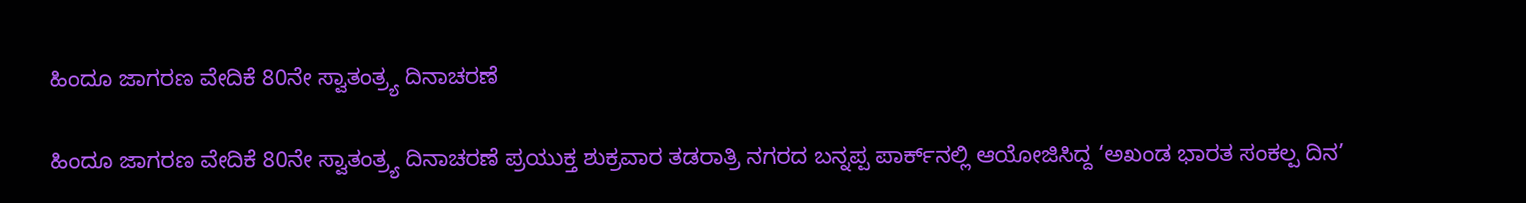ಹಿಂದೂ ಜಾಗರಣ ವೇದಿಕೆ 80ನೇ ಸ್ವಾತಂತ್ರ್ಯ ದಿನಾಚರಣೆ

ಹಿಂದೂ ಜಾಗರಣ ವೇದಿಕೆ 80ನೇ ಸ್ವಾತಂತ್ರ್ಯ ದಿನಾಚರಣೆ ಪ್ರಯುಕ್ತ ಶುಕ್ರವಾರ ತಡರಾತ್ರಿ ನಗರದ ಬನ್ನಪ್ಪ ಪಾರ್ಕ್‌ನಲ್ಲಿ ಆಯೋಜಿಸಿದ್ದ ‘ಅಖಂಡ ಭಾರತ ಸಂಕಲ್ಪ ದಿನ’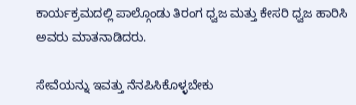ಕಾರ್ಯಕ್ರಮದಲ್ಲಿ ಪಾಲ್ಗೊಂಡು ತಿರಂಗ ಧ್ವಜ ಮತ್ತು ಕೇಸರಿ ಧ್ವಜ ಹಾರಿಸಿ ಅವರು ಮಾತನಾಡಿದರು.

ಸೇವೆಯನ್ನು ಇವತ್ತು ನೆನಪಿಸಿಕೊಳ್ಳಬೇಕು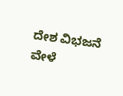ದೇಶ ವಿಭಜನೆ ವೇಳೆ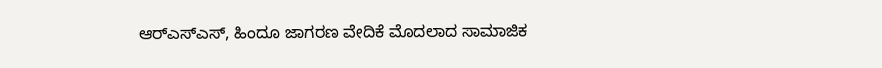ಆರ್‌ಎಸ್‌ಎಸ್‌, ಹಿಂದೂ ಜಾಗರಣ ವೇದಿಕೆ ಮೊದಲಾದ ಸಾಮಾಜಿಕ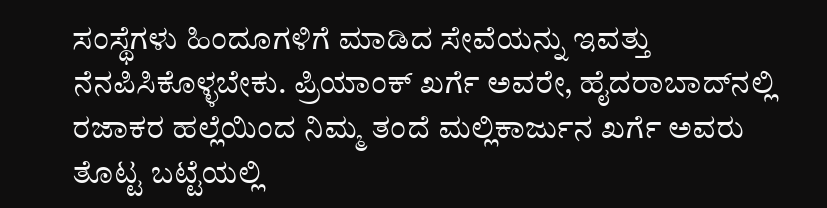ಸಂಸ್ಥೆಗಳು ಹಿಂದೂಗಳಿಗೆ ಮಾಡಿದ ಸೇವೆಯನ್ನು ಇವತ್ತು ನೆನಪಿಸಿಕೊಳ್ಳಬೇಕು. ಪ್ರಿಯಾಂಕ್‌ ಖರ್ಗೆ ಅವರೇ, ಹೈದರಾಬಾದ್‌ನಲ್ಲಿ ರಜಾಕರ ಹಲ್ಲೆಯಿಂದ ನಿಮ್ಮ ತಂದೆ ಮಲ್ಲಿಕಾರ್ಜುನ ಖರ್ಗೆ ಅವರು ತೊಟ್ಟ ಬಟ್ಟೆಯಲ್ಲಿ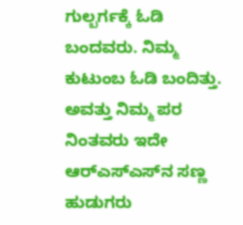ಗುಲ್ಬರ್ಗಕ್ಕೆ ಓಡಿ ಬಂದವರು. ನಿಮ್ಮ ಕುಟುಂಬ ಓಡಿ ಬಂದಿತ್ತು. ಅವತ್ತು ನಿಮ್ಮ ಪರ ನಿಂತವರು ಇದೇ ಆರ್‌ಎಸ್‌ಎಸ್‌ನ ಸಣ್ಣ ಹುಡುಗರು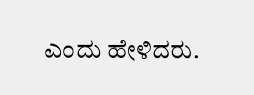ಎಂದು ಹೇಳಿದರು.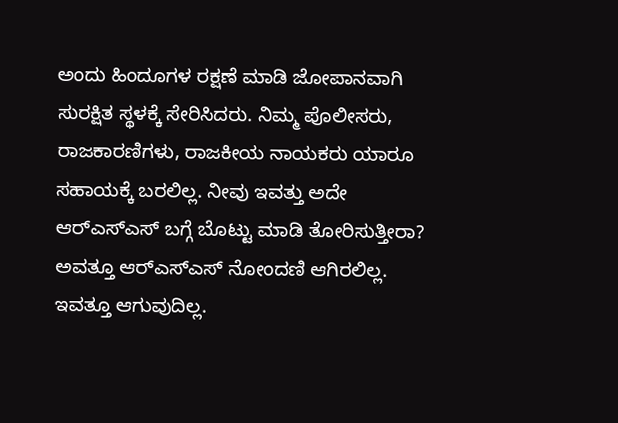ಅಂದು ಹಿಂದೂಗಳ ರಕ್ಷಣೆ ಮಾಡಿ ಜೋಪಾನವಾಗಿ ಸುರಕ್ಷಿತ ಸ್ಥಳಕ್ಕೆ ಸೇರಿಸಿದರು. ನಿಮ್ಮ ಪೊಲೀಸರು, ರಾಜಕಾರಣಿಗಳು, ರಾಜಕೀಯ ನಾಯಕರು ಯಾರೂ ಸಹಾಯಕ್ಕೆ ಬರಲಿಲ್ಲ. ನೀವು ಇವತ್ತು ಅದೇ ಆರ್‌ಎಸ್‌ಎಸ್ ಬಗ್ಗೆ ಬೊಟ್ಟು ಮಾಡಿ ತೋರಿಸುತ್ತೀರಾ? ಅವತ್ತೂ ಆರ್‌ಎಸ್‌ಎಸ್‌ ನೋಂದಣಿ ಆಗಿರಲಿಲ್ಲ. ಇವತ್ತೂ ಆಗುವುದಿಲ್ಲ.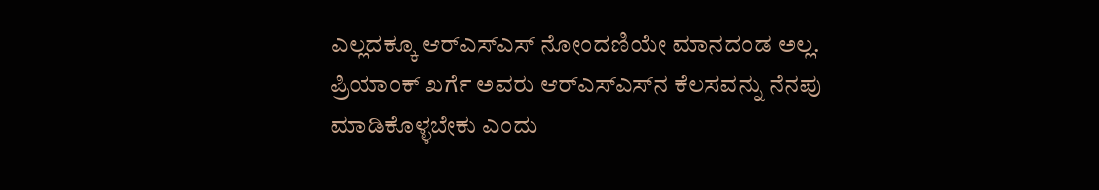ಎಲ್ಲದಕ್ಕೂ ಆರ್‌ಎಸ್‌ಎಸ್‌ ನೋಂದಣಿಯೇ ಮಾನದಂಡ ಅಲ್ಲ. ಪ್ರಿಯಾಂಕ್‌ ಖರ್ಗೆ ಅವರು ಆರ್‌ಎಸ್‌ಎಸ್‌ನ ಕೆಲಸವನ್ನು ನೆನಪು ಮಾಡಿಕೊಳ್ಳಬೇಕು ಎಂದು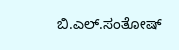ಬಿ.ಎಲ್‌.ಸಂತೋಷ್‌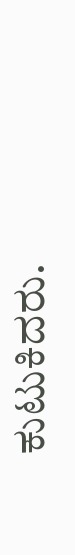ಕುಟುಕಿದರು.